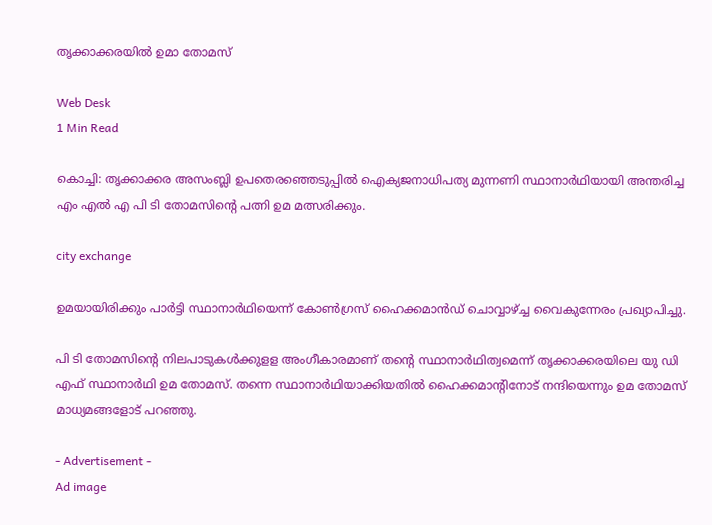തൃക്കാക്കരയില്‍ ഉമാ തോമസ്

Web Desk
1 Min Read

കൊച്ചി: തൃക്കാക്കര അസംബ്ലി ഉപതെരഞ്ഞെടുപ്പില്‍ ഐക്യജനാധിപത്യ മുന്നണി സ്ഥാനാര്‍ഥിയായി അന്തരിച്ച എം എല്‍ എ പി ടി തോമസിന്റെ പത്നി ഉമ മത്സരിക്കും.

city exchange

ഉമയായിരിക്കും പാര്‍ട്ടി സ്ഥാനാര്‍ഥിയെന്ന് കോണ്‍ഗ്രസ് ഹൈക്കമാന്‍ഡ് ചൊവ്വാഴ്ച്ച വൈകുന്നേരം പ്രഖ്യാപിച്ചു.

പി ടി തോമസിന്റെ നിലപാടുകള്‍ക്കുളള അംഗീകാരമാണ് തന്റെ സ്ഥാനാര്‍ഥിത്വമെന്ന് തൃക്കാക്കരയിലെ യു ഡി എഫ് സ്ഥാനാര്‍ഥി ഉമ തോമസ്. തന്നെ സ്ഥാനാര്‍ഥിയാക്കിയതില്‍ ഹൈക്കമാന്റിനോട് നന്ദിയെന്നും ഉമ തോമസ് മാധ്യമങ്ങളോട് പറഞ്ഞു.

- Advertisement -
Ad image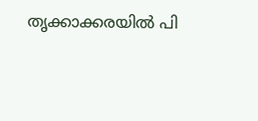തൃക്കാക്കരയില്‍ പി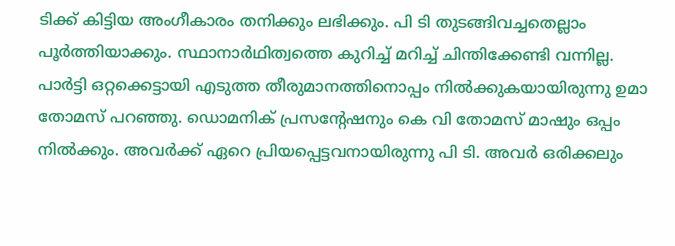ടിക്ക് കിട്ടിയ അംഗീകാരം തനിക്കും ലഭിക്കും. പി ടി തുടങ്ങിവച്ചതെല്ലാം പൂര്‍ത്തിയാക്കും. സ്ഥാനാര്‍ഥിത്വത്തെ കുറിച്ച് മറിച്ച് ചിന്തിക്കേണ്ടി വന്നില്ല. പാര്‍ട്ടി ഒറ്റക്കെട്ടായി എടുത്ത തീരുമാനത്തിനൊപ്പം നില്‍ക്കുകയായിരുന്നു ഉമാ തോമസ് പറഞ്ഞു. ഡൊമനിക് പ്രസന്റേഷനും കെ വി തോമസ് മാഷും ഒപ്പം നില്‍ക്കും. അവര്‍ക്ക് ഏറെ പ്രിയപ്പെട്ടവനായിരുന്നു പി ടി. അവര്‍ ഒരിക്കലും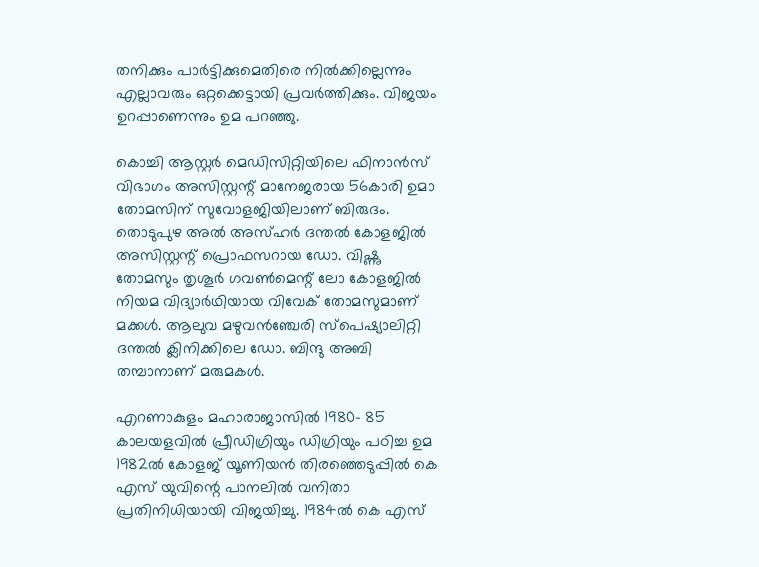തനിക്കും പാര്‍ട്ടിക്കുമെതിരെ നില്‍ക്കില്ലെന്നും എല്ലാവരും ഒറ്റക്കെട്ടായി പ്രവര്‍ത്തിക്കും. വിജയം ഉറപ്പാണെന്നും ഉമ പറഞ്ഞു.

കൊച്ചി ആസ്റ്റര്‍ മെഡിസിറ്റിയിലെ ഫിനാന്‍സ് വിഭാഗം അസിസ്റ്റന്റ് മാനേജരായ 56കാരി ഉമാ തോമസിന് സുവോളജിയിലാണ് ബിരുദം. തൊടുപുഴ അല്‍ അസ്ഹര്‍ ദന്തല്‍ കോളജില്‍ അസിസ്റ്റന്റ് പ്രൊഫസറായ ഡോ. വിഷ്ണു തോമസും തൃശൂര്‍ ഗവണ്‍മെന്റ് ലോ കോളജില്‍ നിയമ വിദ്യാര്‍ഥിയായ വിവേക് തോമസുമാണ് മക്കള്‍. ആലുവ മഴുവന്‍ഞ്ചേരി സ്പെഷ്യാലിറ്റി ദന്തല്‍ ക്ലിനിക്കിലെ ഡോ. ബിന്ദു അബി തമ്പാനാണ് മരുമകള്‍.

എറണാകുളം മഹാരാജാസില്‍ 1980- 85 കാലയളവില്‍ പ്രീഡിഗ്രിയും ഡിഗ്രിയും പഠിച്ച ഉമ 1982ല്‍ കോളജ് യൂണിയന്‍ തിരഞ്ഞെടുപ്പില്‍ കെ എസ് യുവിന്റെ പാനലില്‍ വനിതാ പ്രതിനിധിയായി വിജയിച്ചു. 1984ല്‍ കെ എസ്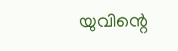യുവിന്റെ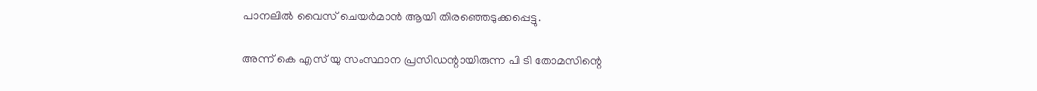പാനലില്‍ വൈസ് ചെയര്‍മാന്‍ ആയി തിരഞ്ഞെടുക്കപ്പെട്ടു.

അന്ന് കെ എസ് യു സംസ്ഥാന പ്രസിഡന്റായിരുന്ന പി ടി തോമസിന്റെ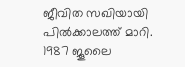ജീവിത സഖിയായി പില്‍ക്കാലത്ത് മാറി. 1987 ജൂലൈ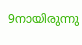9നായിരുന്നു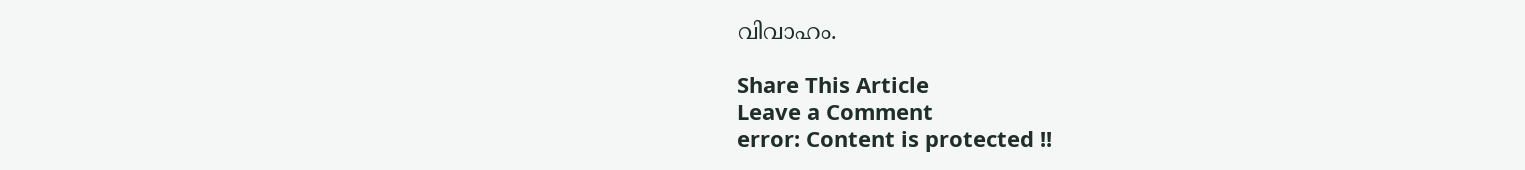വിവാഹം.

Share This Article
Leave a Comment
error: Content is protected !!